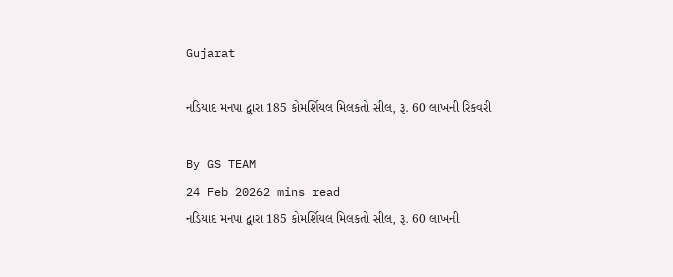Gujarat

નડિયાદ મનપા દ્વારા 185 કોમર્શિયલ મિલકતો સીલ, રૂ. 60 લાખની રિકવરી

By GS TEAM
24 Feb 20262 mins read
નડિયાદ મનપા દ્વારા 185 કોમર્શિયલ મિલકતો સીલ, રૂ. 60 લાખની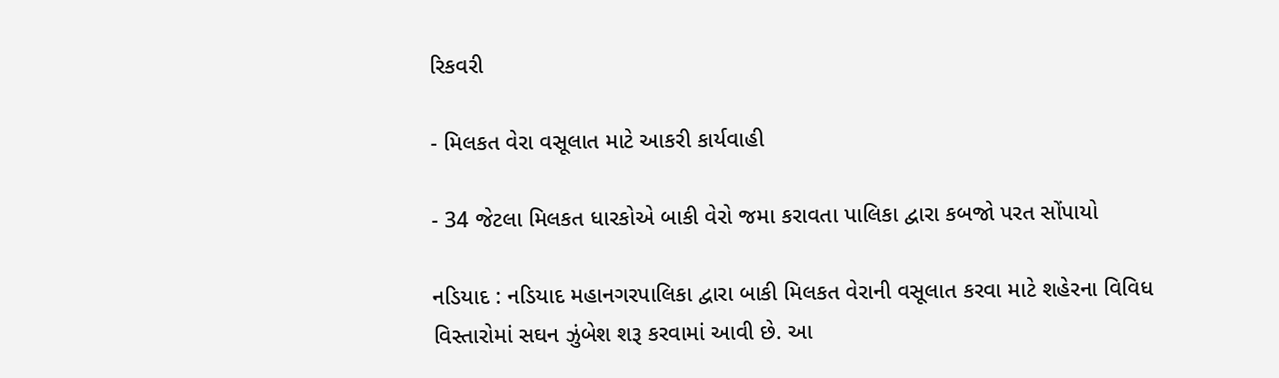રિકવરી

- મિલકત વેરા વસૂલાત માટે આકરી કાર્યવાહી

- 34 જેટલા મિલકત ધારકોએ બાકી વેરો જમા કરાવતા પાલિકા દ્વારા કબજો પરત સોંપાયો

નડિયાદ : નડિયાદ મહાનગરપાલિકા દ્વારા બાકી મિલકત વેરાની વસૂલાત કરવા માટે શહેરના વિવિધ વિસ્તારોમાં સઘન ઝુંબેશ શરૂ કરવામાં આવી છે. આ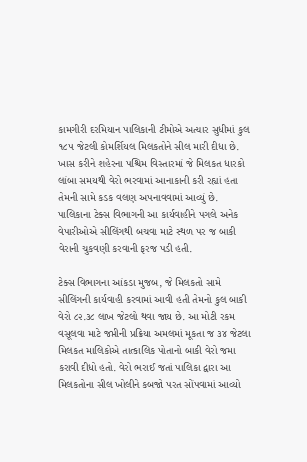કામગીરી દરમિયાન પાલિકાની ટીમોએ અત્યાર સુધીમાં કુલ ૧૮૫ જેટલી કોમર્શિયલ મિલકતોને સીલ મારી દીધા છે. ખાસ કરીને શહેરના પશ્ચિમ વિસ્તારમાં જે મિલકત ધારકો લાંબા સમયથી વેરો ભરવામાં આનાકાની કરી રહ્યાં હતા તેમની સામે કડક વલણ અપનાવવામાં આવ્યું છે. પાલિકાના ટેક્સ વિભાગની આ કાર્યવાહીને પગલે અનેક વેપારીઓએ સીલિંગથી બચવા માટે સ્થળ પર જ બાકી વેરાની ચુકવણી કરવાની ફરજ પડી હતી.

ટેક્સ વિભાગના આંકડા મુજબ, જે મિલકતો સામે સીલિંગની કાર્યવાહી કરવામાં આવી હતી તેમનો કુલ બાકી વેરો ૮૨.૩૮ લાખ જેટલો થવા જાય છે. આ મોટી રકમ વસૂલવા માટે જપ્તીની પ્રક્રિયા અમલમાં મૂકતા જ ૩૪ જેટલા મિલકત માલિકોએ તાત્કાલિક પોતાનો બાકી વેરો જમા કરાવી દીધો હતો. વેરો ભરાઈ જતાં પાલિકા દ્વારા આ મિલકતોના સીલ ખોલીને કબજો પરત સોંપવામાં આવ્યો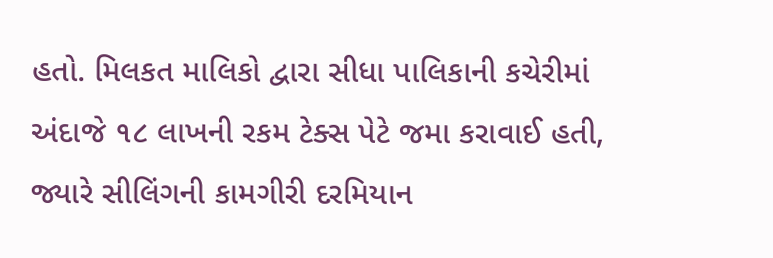હતો. મિલકત માલિકો દ્વારા સીધા પાલિકાની કચેરીમાં અંદાજે ૧૮ લાખની રકમ ટેક્સ પેટે જમા કરાવાઈ હતી, જ્યારે સીલિંગની કામગીરી દરમિયાન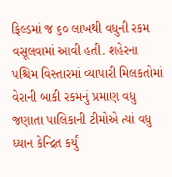ફિલ્ડમાં જ ૬૦ લાખથી વધુની રકમ વસૂલવામાં આવી હતી. શહેરના પશ્ચિમ વિસ્તારમાં વ્યાપારી મિલકતોમાં વેરાની બાકી રકમનું પ્રમાણ વધુ જણાતા પાલિકાની ટીમોએ ત્યાં વધુ ધ્યાન કેન્દ્રિત કર્યું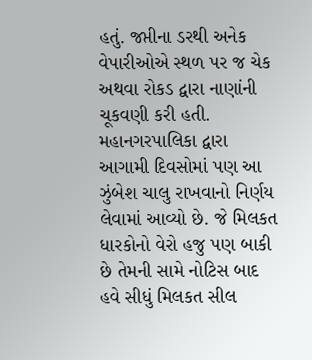હતું. જપ્તીના ડરથી અનેક વેપારીઓએ સ્થળ પર જ ચેક અથવા રોકડ દ્વારા નાણાંની ચૂકવણી કરી હતી. મહાનગરપાલિકા દ્વારા આગામી દિવસોમાં પણ આ ઝુંબેશ ચાલુ રાખવાનો નિર્ણય લેવામાં આવ્યો છે. જે મિલકત ધારકોનો વેરો હજુ પણ બાકી છે તેમની સામે નોટિસ બાદ હવે સીધું મિલકત સીલ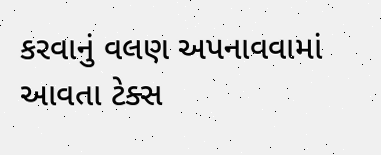કરવાનું વલણ અપનાવવામાં આવતા ટેક્સ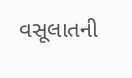વસૂલાતની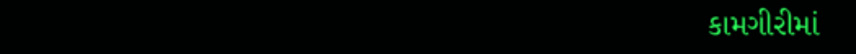કામગીરીમાં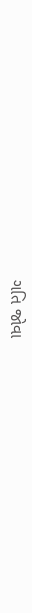ગતિ જોવા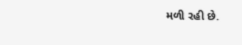મળી રહી છે.